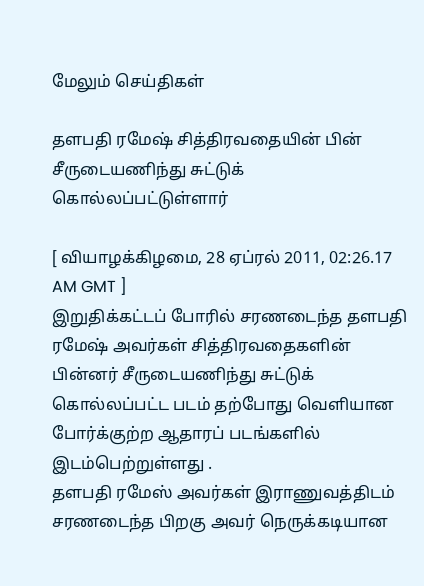மேலும் செய்திகள்

தளபதி ரமேஷ் சித்திரவதையின் பின் சீருடையணிந்து சுட்டுக் கொல்லப்பட்டுள்ளார்

[ வியாழக்கிழமை, 28 ஏப்ரல் 2011, 02:26.17 AM GMT ]
இறுதிக்கட்டப் போரில் சரணடைந்த தளபதி ரமேஷ் அவர்கள் சித்திரவதைகளின் பின்னர் சீருடையணிந்து சுட்டுக் கொல்லப்பட்ட படம் தற்போது வெளியான போர்க்குற்ற ஆதாரப் படங்களில் இடம்பெற்றுள்ளது .
தளபதி ரமேஸ் அவர்கள் இராணுவத்திடம் சரணடைந்த பிறகு அவர் நெருக்கடியான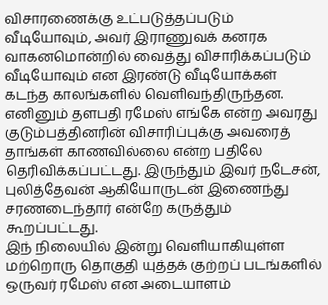விசாரணைக்கு உட்படுத்தப்படும் வீடியோவும், அவர் இராணுவக் கனரக வாகனமொன்றில் வைத்து விசாரிக்கப்படும் வீடியோவும் என இரண்டு வீடியோக்கள் கடந்த காலங்களில் வெளிவந்திருந்தன.
எனினும் தளபதி ரமேஸ் எங்கே என்ற அவரது குடும்பத்தினரின் விசாரிப்புக்கு அவரைத் தாங்கள் காணவில்லை என்ற பதிலே தெரிவிக்கப்பட்டது. இருந்தும் இவர் நடேசன், புலித்தேவன் ஆகியோருடன் இணைந்து சரணடைந்தார் என்றே கருத்தும் கூறப்பட்டது.
இந் நிலையில் இன்று வெளியாகியுள்ள மற்றொரு தொகுதி யுத்தக் குற்றப் படங்களில் ஒருவர் ரமேஸ் என அடையாளம்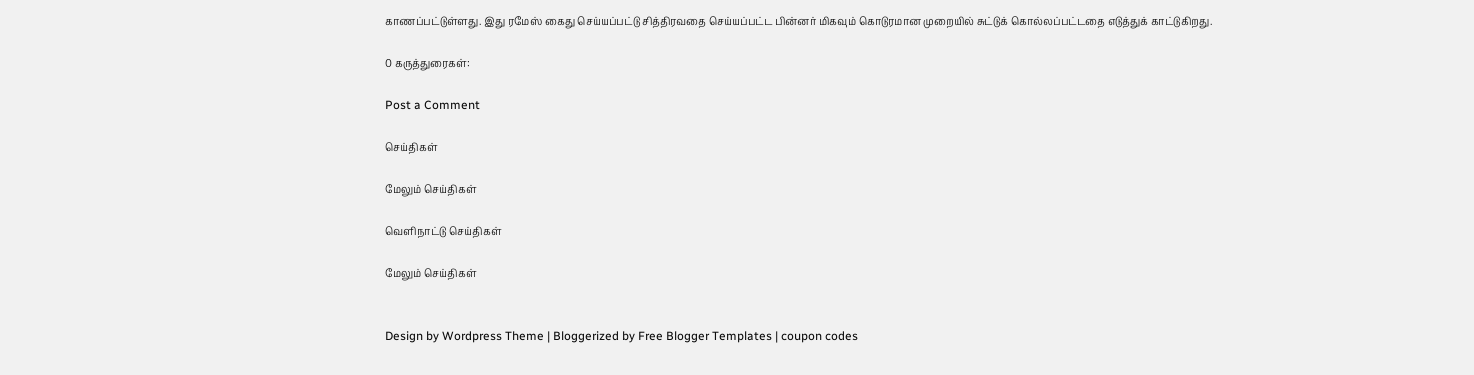காணப்பட்டுள்ளது. இது ரமேஸ் கைது செய்யப்பட்டு சித்திரவதை செய்யப்பட்ட பின்னர் மிகவும் கொடுரமான முறையில் சுட்டுக் கொல்லப்பட்டதை எடுத்துக் காட்டுகிறது.

0 கருத்துரைகள்:

Post a Comment

செய்திகள்

மேலும் செய்திகள்

வெளிநாட்டு செய்திகள்

மேலும் செய்திகள்


Design by Wordpress Theme | Bloggerized by Free Blogger Templates | coupon codes